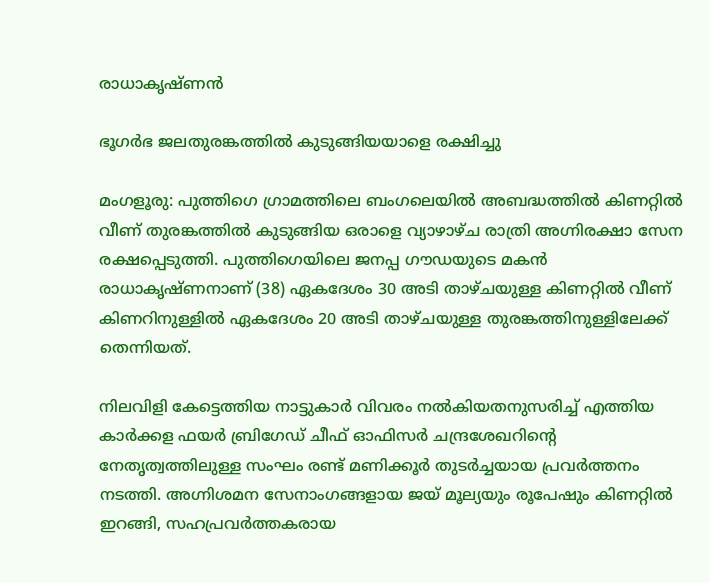രാധാകൃഷ്ണൻ

ഭൂഗർഭ ജലതുരങ്കത്തിൽ കുടുങ്ങിയയാളെ രക്ഷിച്ചു

മംഗളൂരു: പുത്തിഗെ ഗ്രാമത്തിലെ ബംഗലെയിൽ അബദ്ധത്തിൽ കിണറ്റിൽ വീണ് തുരങ്കത്തിൽ കുടുങ്ങിയ ഒരാളെ വ്യാഴാഴ്ച രാത്രി അഗ്നിരക്ഷാ സേന രക്ഷപ്പെടുത്തി. പുത്തിഗെയിലെ ജനപ്പ ഗൗഡയുടെ മകൻ രാധാകൃഷ്ണനാണ് (38) ഏകദേശം 30 അടി താഴ്ചയുള്ള കിണറ്റിൽ വീണ് കിണറിനുള്ളിൽ ഏകദേശം 20 അടി താഴ്ചയുള്ള തുരങ്കത്തിനുള്ളിലേക്ക് തെന്നിയത്.

നിലവിളി കേട്ടെത്തിയ നാട്ടുകാർ വിവരം നൽകിയതനുസരിച്ച് എത്തിയ കാർക്കള ഫയർ ബ്രിഗേഡ് ചീഫ് ഓഫിസർ ചന്ദ്രശേഖറിന്റെ നേതൃത്വത്തിലുള്ള സംഘം രണ്ട് മണിക്കൂർ തുടർച്ചയായ പ്രവർത്തനം നടത്തി. അഗ്നിശമന സേനാംഗങ്ങളായ ജയ് മൂല്യയും രൂപേഷും കിണറ്റിൽ ഇറങ്ങി, സഹപ്രവർത്തകരായ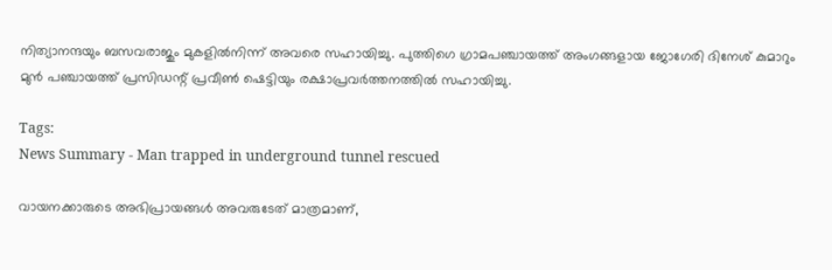നിത്യാനന്ദയും ബസവരാജും മുകളിൽനിന്ന് അവരെ സഹായിച്ചു. പുത്തിഗെ ഗ്രാമപഞ്ചായത്ത് അംഗങ്ങളായ ജോഗേരി ദിനേശ് കുമാറും മുൻ പഞ്ചായത്ത് പ്രസിഡന്റ് പ്രവീൺ ഷെട്ടിയും രക്ഷാപ്രവർത്തനത്തിൽ സഹായിച്ചു.

Tags:
News Summary - Man trapped in underground tunnel rescued

വായനക്കാരുടെ അഭിപ്രായങ്ങള്‍ അവരുടേത് മാത്രമാണ്,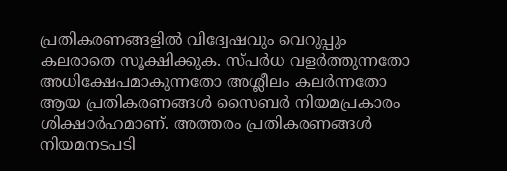പ്രതികരണങ്ങളിൽ വിദ്വേഷവും വെറുപ്പും കലരാതെ സൂക്ഷിക്കുക. സ്പർധ വളർത്തുന്നതോ അധിക്ഷേപമാകുന്നതോ അശ്ലീലം കലർന്നതോ ആയ പ്രതികരണങ്ങൾ സൈബർ നിയമപ്രകാരം ശിക്ഷാർഹമാണ്. അത്തരം പ്രതികരണങ്ങൾ നിയമനടപടി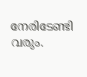നേരിടേണ്ടി വരും.